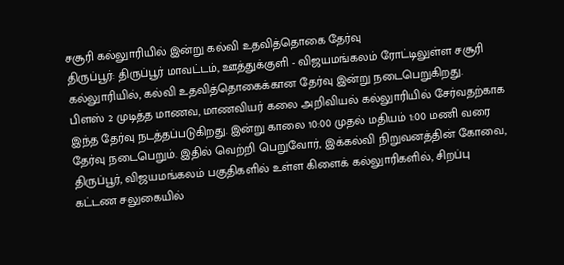சசூரி கல்லுாரியில் இன்று கல்வி உதவித்தொகை தேர்வு
திருப்பூர்: திருப்பூர் மாவட்டம், ஊத்துக்குளி - விஜயமங்கலம் ரோட்டிலுள்ள சசூரி கல்லுாரியில், கல்வி உதவித்தொகைக்கான தேர்வு இன்று நடைபெறுகிறது.
பிளஸ் 2 முடித்த மாணவ, மாணவியர் கலை அறிவியல் கல்லுாரியில் சேர்வதற்காக இந்த தேர்வு நடத்தப்படுகிறது. இன்று காலை 10:00 முதல் மதியம் 1:00 மணி வரை தேர்வு நடைபெறும். இதில் வெற்றி பெறுவோர், இக்கல்வி நிறுவனத்தின் கோவை, திருப்பூர், விஜயமங்கலம் பகுதிகளில் உள்ள கிளைக் கல்லுாரிகளில், சிறப்பு கட்டண சலுகையில்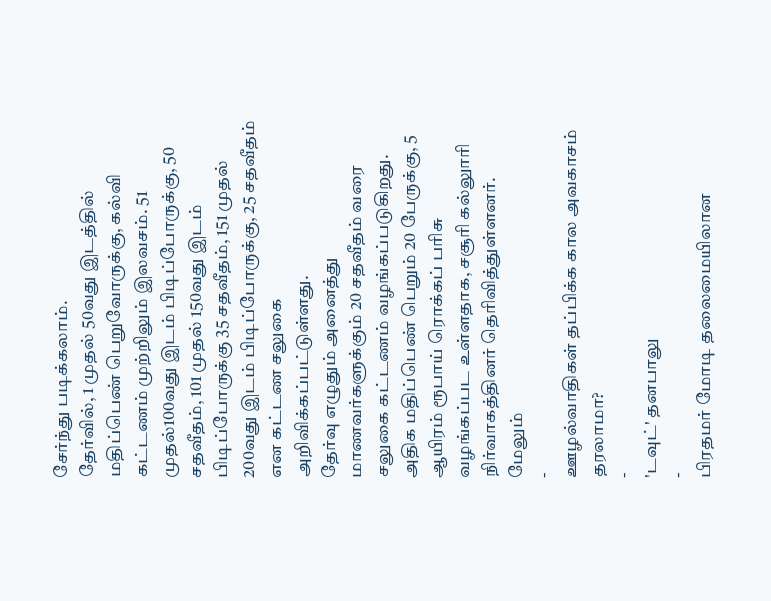சேர்ந்து படிக்கலாம்.
தேர்வில், 1 முதல் 50வது இடத்தில் மதிப்பெண் பெறுவோருக்கு, கல்வி கட்டணம் முற்றிலும் இலவசம். 51 முதல்100வது இடம் பிடிப்போருக்கு, 50 சதவீதம், 101 முதல் 150வது இடம் பிடிப்போருக்கு 35 சதவீதம், 151 முதல் 200வது இடம் பிடிப்போருக்கு, 25 சதவீதம் என கட்டண சலுகை அறிவிக்கப்பட்டுள்ளது.
தேர்வு எழுதும் அனைத்து மாணவர்களுக்கும் 20 சதவீதம் வரை சலுகை கட்டணம் வழங்கப்படுகிறது. அதிக மதிப்பெண் பெறும் 20 பேருக்கு, 5 ஆயிரம் ரூபாய் ரொக்கப் பரிசு வழங்கப்பட உள்ளதாக, சசூரி கல்லுாரி நிர்வாகத்தினர் தெரிவித்துள்ளனர்.
மேலும்
-
ஊழல்வாதிகள் தப்பிக்க கால அவகாசம் தரலாமா?
-
'டவுட்' தனபாலு
-
பிரதமர் மோடி தலைமையிலான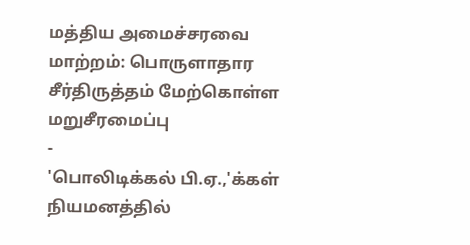மத்திய அமைச்சரவை மாற்றம்: பொருளாதார சீர்திருத்தம் மேற்கொள்ள மறுசீரமைப்பு
-
'பொலிடிக்கல் பி.ஏ.,'க்கள் நியமனத்தில்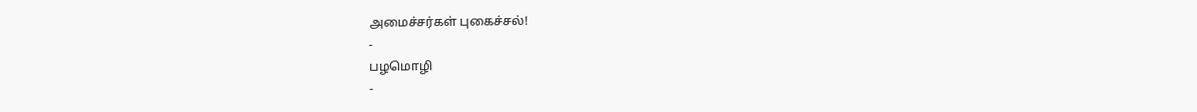அமைச்சர்கள் புகைச்சல்!
-
பழமொழி
-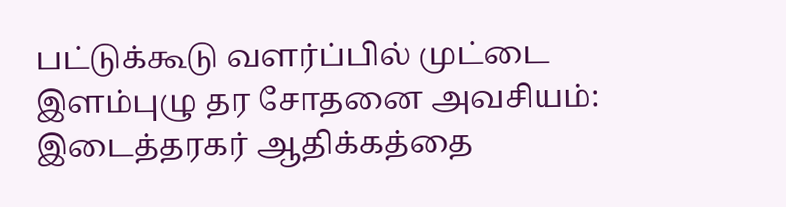பட்டுக்கூடு வளர்ப்பில் முட்டை இளம்புழு தர சோதனை அவசியம்: இடைத்தரகர் ஆதிக்கத்தை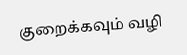குறைக்கவும் வழி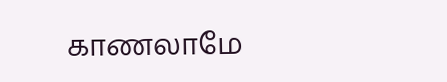காணலாமே